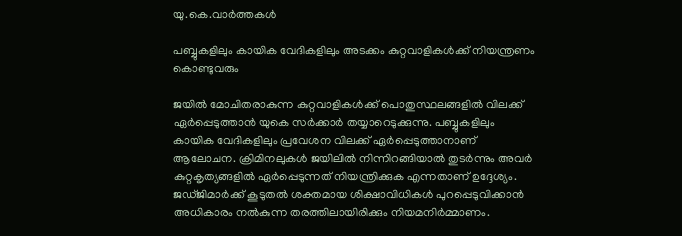യു.കെ.വാര്‍ത്തകള്‍

പബ്ബുകളിലും കായിക വേദികളിലും അടക്കം കുറ്റവാളികള്‍ക്ക് നിയന്ത്രണം കൊണ്ടുവരും

ജയില്‍ മോചിതരാകുന്ന കുറ്റവാളികള്‍ക്ക് പൊതുസ്ഥലങ്ങളില്‍ വിലക്ക് ഏര്‍പ്പെടുത്താന്‍ യുകെ സര്‍ക്കാര്‍ തയ്യാറെടുക്കുന്നു. പബ്ബുകളിലും കായിക വേദികളിലും പ്രവേശന വിലക്ക് ഏര്‍പ്പെടുത്താനാണ് ആലോചന. ക്രിമിനലുകള്‍ ജയിലില്‍ നിന്നിറങ്ങിയാല്‍ തുടര്‍ന്നും അവര്‍ കുറ്റകൃത്യങ്ങളില്‍ ഏര്‍പ്പെടുന്നത് നിയന്ത്രിക്കുക എന്നതാണ് ഉദ്ദേശ്യം. ജഡ്ജിമാര്‍ക്ക് കൂടുതല്‍ ശക്തമായ ശിക്ഷാവിധികള്‍ പുറപ്പെടുവിക്കാന്‍ അധികാരം നല്‍കുന്ന തരത്തിലായിരിക്കും നിയമനിര്‍മ്മാണം.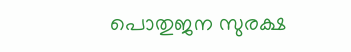പൊതുജന സുരക്ഷ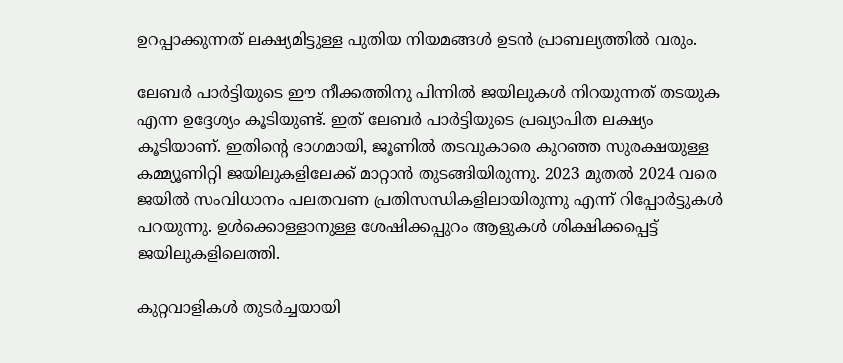ഉറപ്പാക്കുന്നത് ലക്ഷ്യമിട്ടുള്ള പുതിയ നിയമങ്ങള്‍ ഉടന്‍ പ്രാബല്യത്തില്‍ വരും.

ലേബര്‍ പാര്‍ട്ടിയുടെ ഈ നീക്കത്തിനു പിന്നില്‍ ജയിലുകള്‍ നിറയുന്നത് തടയുക എന്ന ഉദ്ദേശ്യം കൂടിയുണ്ട്. ഇത് ലേബര്‍ പാര്‍ട്ടിയുടെ പ്രഖ്യാപിത ലക്ഷ്യം കൂടിയാണ്. ഇതിന്റെ ഭാഗമായി, ജൂണില്‍ തടവുകാരെ കുറഞ്ഞ സുരക്ഷയുള്ള കമ്മ്യൂണിറ്റി ജയിലുകളിലേക്ക് മാറ്റാന്‍ തുടങ്ങിയിരുന്നു. 2023 മുതല്‍ 2024 വരെ ജയില്‍ സംവിധാനം പലതവണ പ്രതിസന്ധികളിലായിരുന്നു എന്ന് റിപ്പോര്‍ട്ടുകള്‍ പറയുന്നു. ഉള്‍ക്കൊള്ളാനുള്ള ശേഷിക്കപ്പുറം ആളുകള്‍ ശിക്ഷിക്കപ്പെട്ട് ജയിലുകളിലെത്തി.

കുറ്റവാളികള്‍ തുടര്‍ച്ചയായി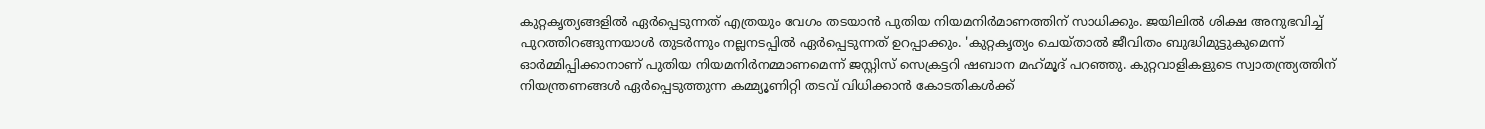കുറ്റകൃത്യങ്ങളില്‍ ഏര്‍പ്പെടുന്നത് എത്രയും വേഗം തടയാന്‍ പുതിയ നിയമനിര്‍മാണത്തിന് സാധിക്കും. ജയിലില്‍ ശിക്ഷ അനുഭവിച്ച് പുറത്തിറങ്ങുന്നയാള്‍ തുടര്‍ന്നും നല്ലനടപ്പില്‍ ഏര്‍പ്പെടുന്നത് ഉറപ്പാക്കും. 'കുറ്റകൃത്യം ചെയ്താല്‍ ജീവിതം ബുദ്ധിമുട്ടുകുമെന്ന് ഓര്‍മ്മിപ്പിക്കാനാണ് പുതിയ നിയമനിര്‍നമ്മാണമെന്ന് ജസ്റ്റിസ് സെക്രട്ടറി ഷബാന മഹ്‌മൂദ് പറഞ്ഞു. കുറ്റവാളികളുടെ സ്വാതന്ത്ര്യത്തിന് നിയന്ത്രണങ്ങള്‍ ഏര്‍പ്പെടുത്തുന്ന കമ്മ്യൂണിറ്റി തടവ് വിധിക്കാന്‍ കോടതികള്‍ക്ക്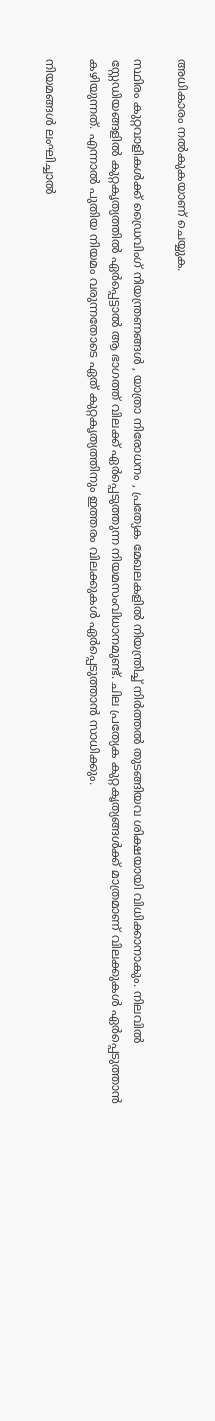അധികാരം നല്‍കുകയാണ് ചെയ്യുക.

സ്ഥിരം കുറ്റവാളികള്‍ക്ക് ഡ്രൈവിംഗ് നിയന്ത്രണങ്ങള്‍ , യാത്രാ നിരോധനം , പ്രത്യേക മേഖലകളില്‍ നിയന്ത്രിച്ച് നിര്‍ത്തല്‍ തുടങ്ങിയവ ശിക്ഷയായി വിധിക്കാനാകും. നിലവില്‍ സ്റ്റേഡിയങ്ങളില്‍ കുറ്റകൃത്യത്തില്‍ ഏര്‍പ്പെട്ടാല്‍ ആ ഭാഗത്ത് വിലക്ക് ഏര്‍പ്പെടുത്തുന്ന നിയമസംവിധാനമുണ്ട്. ചില പ്രത്യേക കുറ്റകൃത്യങ്ങള്‍ക്ക് മാത്രമാണ് വിലക്കുകള്‍ ഏര്‍പ്പെടുത്താന്‍ കഴിയുന്നത്. എന്നാല്‍ പുതിയ നിയമം വരുന്നതോടെ ഏത് കുറ്റകൃത്യത്തിനും ഇത്തരം വിലക്കുകള്‍ ഏര്‍പ്പെടുത്താന്‍ സാധിക്കും.

നിയമങ്ങള്‍ ലംഘിച്ചാല്‍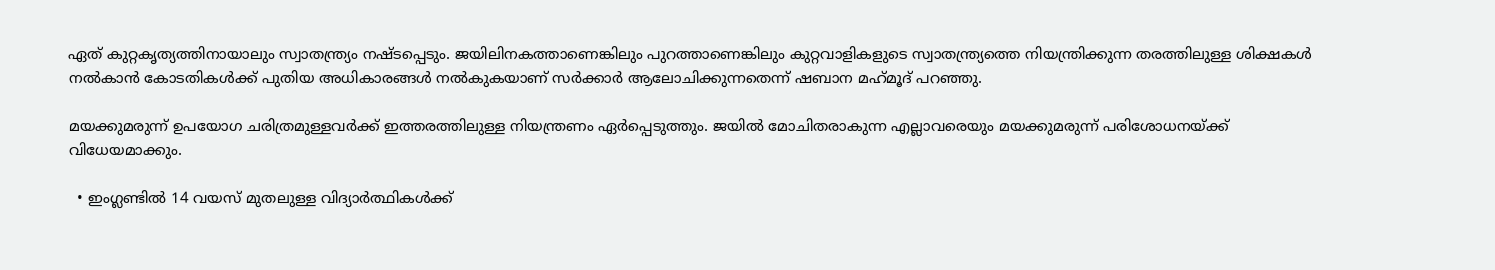ഏത് കുറ്റകൃത്യത്തിനായാലും സ്വാതന്ത്ര്യം നഷ്ടപ്പെടും. ജയിലിനകത്താണെങ്കിലും പുറത്താണെങ്കിലും കുറ്റവാളികളുടെ സ്വാതന്ത്ര്യത്തെ നിയന്ത്രിക്കുന്ന തരത്തിലുള്ള ശിക്ഷകള്‍ നല്‍കാന്‍ കോടതികള്‍ക്ക് പുതിയ അധികാരങ്ങള്‍ നല്‍കുകയാണ് സര്‍ക്കാര്‍ ആലോചിക്കുന്നതെന്ന് ഷബാന മഹ്‌മൂദ് പറഞ്ഞു.

മയക്കുമരുന്ന് ഉപയോഗ ചരിത്രമുള്ളവര്‍ക്ക് ഇത്തരത്തിലുള്ള നിയന്ത്രണം ഏര്‍പ്പെടുത്തും. ജയില്‍ മോചിതരാകുന്ന എല്ലാവരെയും മയക്കുമരുന്ന് പരിശോധനയ്ക്ക് വിധേയമാക്കും.

  • ഇംഗ്ലണ്ടില്‍ 14 വയസ് മുതലുള്ള വിദ്യാര്‍ത്ഥികള്‍ക്ക്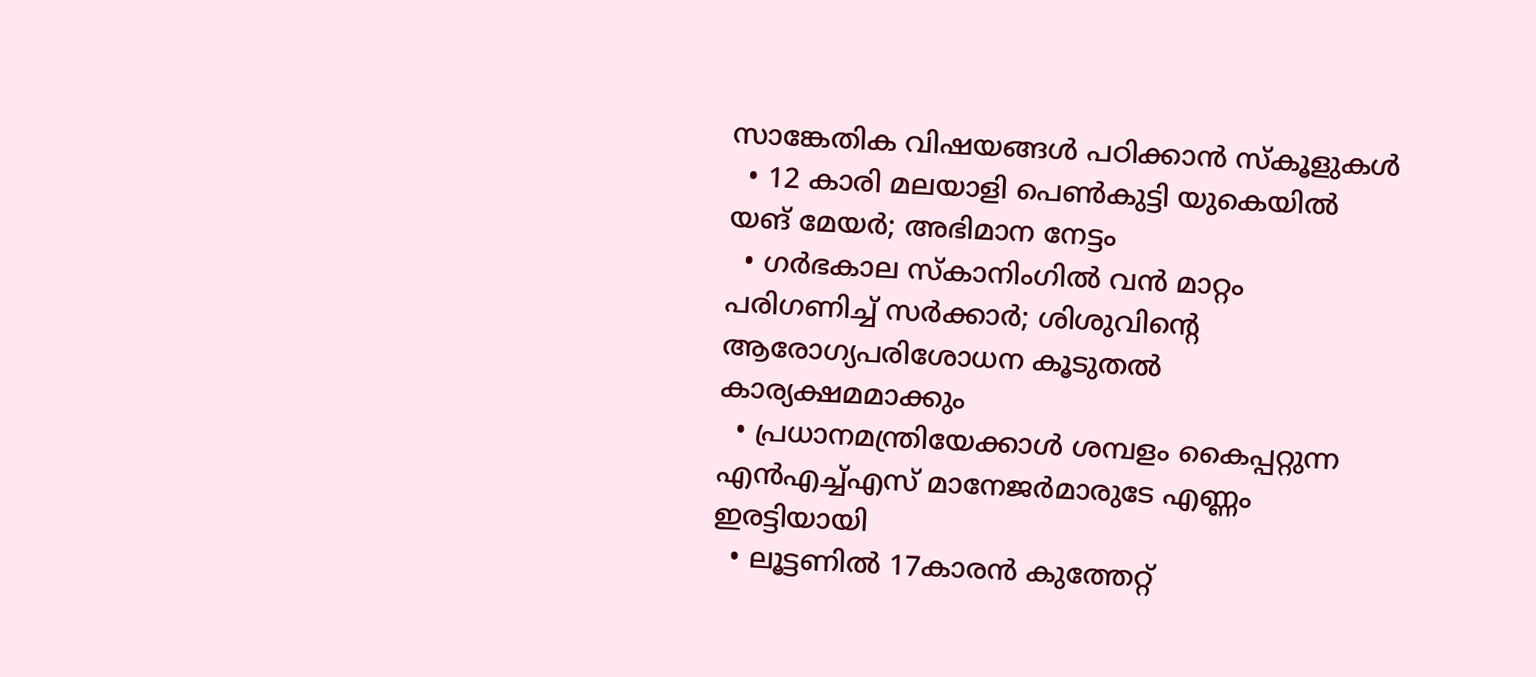സാങ്കേതിക വിഷയങ്ങള്‍ പഠിക്കാന്‍ സ്കൂളുകള്‍
  • 12 കാരി മലയാളി പെണ്‍കുട്ടി യുകെയില്‍ യങ് മേയര്‍; അഭിമാന നേട്ടം
  • ഗര്‍ഭകാല സ്കാനിംഗില്‍ വന്‍ മാറ്റം പരിഗണിച്ച് സര്‍ക്കാര്‍; ശിശുവിന്റെ ആരോഗ്യപരിശോധന കൂടുതല്‍ കാര്യക്ഷമമാക്കും
  • പ്രധാനമന്ത്രിയേക്കാള്‍ ശമ്പളം കൈപ്പറ്റുന്ന എന്‍എച്ച്എസ് മാനേജര്‍മാരുടേ എണ്ണം ഇരട്ടിയായി
  • ലൂട്ടണില്‍ 17കാരന്‍ കുത്തേറ്റ്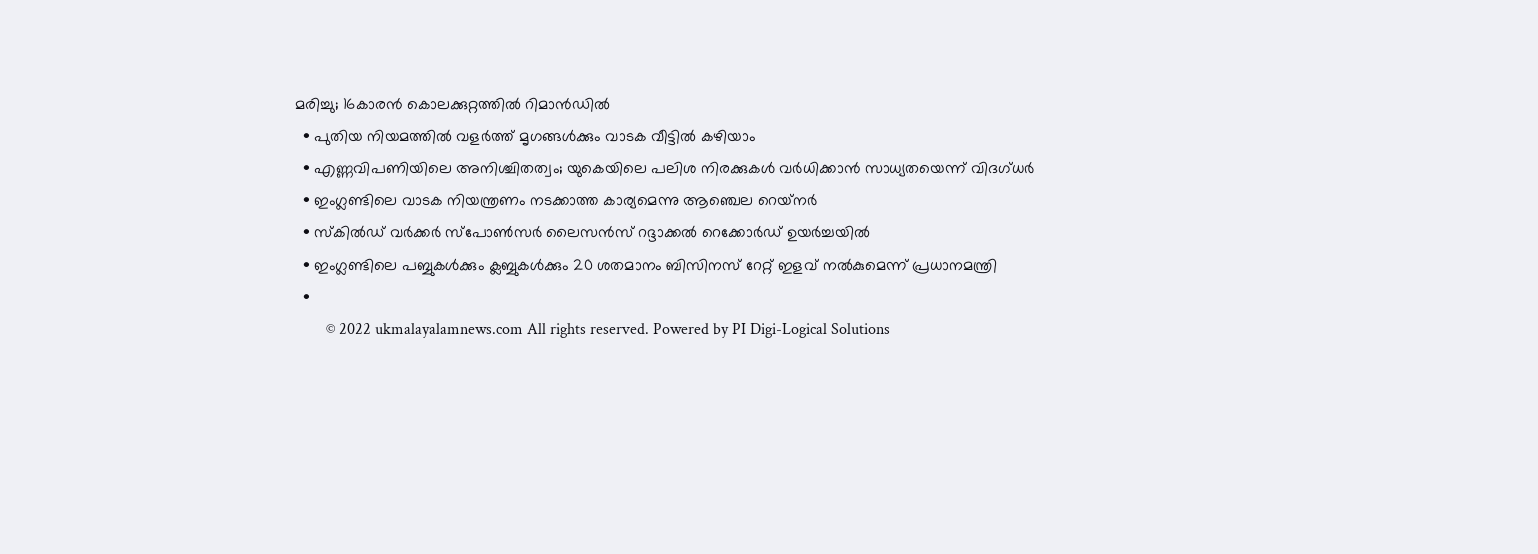മരിച്ചു; 16കാരന്‍ കൊലക്കുറ്റത്തില്‍ റിമാന്‍ഡില്‍
  • പുതിയ നിയമത്തില്‍ വളര്‍ത്ത് മൃഗങ്ങള്‍ക്കും വാടക വീട്ടില്‍ കഴിയാം
  • എണ്ണവിപണിയിലെ അനിശ്ചിതത്വം; യുകെയിലെ പലിശ നിരക്കുകള്‍ വര്‍ധിക്കാന്‍ സാധ്യതയെന്ന് വിദഗ്ധര്‍
  • ഇംഗ്ലണ്ടിലെ വാടക നിയന്ത്രണം നടക്കാത്ത കാര്യമെന്നു ആഞ്ചെല റെയ്‌നര്‍
  • സ്‌കില്‍ഡ് വര്‍ക്കര്‍ സ്‌പോണ്‍സര്‍ ലൈസന്‍സ് റദ്ദാക്കല്‍ റെക്കോര്‍ഡ് ഉയര്‍ച്ചയില്‍
  • ഇംഗ്ലണ്ടിലെ പബ്ബുകള്‍ക്കും ക്ലബ്ബുകള്‍ക്കും 20 ശതമാനം ബിസിനസ് റേറ്റ് ഇളവ് നല്‍കുമെന്ന് പ്രധാനമന്ത്രി
  •
        © 2022 ukmalayalamnews.com All rights reserved. Powered by PI Digi-Logical Solutions